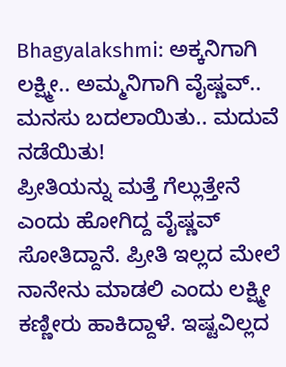Bhagyalakshmi: ಅಕ್ಕನಿಗಾಗಿ ಲಕ್ಷ್ಮೀ.. ಅಮ್ಮನಿಗಾಗಿ ವೈಷ್ಣವ್.. ಮನಸು ಬದಲಾಯಿತು.. ಮದುವೆ ನಡೆಯಿತು!
ಪ್ರೀತಿಯನ್ನು ಮತ್ತೆ ಗೆಲ್ಲುತ್ತೇನೆ ಎಂದು ಹೋಗಿದ್ದ ವೈಷ್ಣವ್ ಸೋತಿದ್ದಾನೆ. ಪ್ರೀತಿ ಇಲ್ಲದ ಮೇಲೆ ನಾನೇನು ಮಾಡಲಿ ಎಂದು ಲಕ್ಷ್ಮೀ ಕಣ್ಣೀರು ಹಾಕಿದ್ದಾಳೆ. ಇಷ್ಟವಿಲ್ಲದ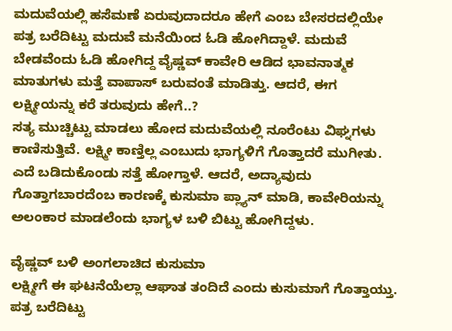ಮದುವೆಯಲ್ಲಿ ಹಸೆಮಣೆ ಏರುವುದಾದರೂ ಹೇಗೆ ಎಂಬ ಬೇಸರದಲ್ಲಿಯೇ ಪತ್ರ ಬರೆದಿಟ್ಟು ಮದುವೆ ಮನೆಯಿಂದ ಓಡಿ ಹೋಗಿದ್ದಾಳೆ. ಮದುವೆ ಬೇಡವೆಂದು ಓಡಿ ಹೋಗಿದ್ದ ವೈಷ್ಣವ್ ಕಾವೇರಿ ಆಡಿದ ಭಾವನಾತ್ಮಕ ಮಾತುಗಳು ಮತ್ತೆ ವಾಪಾಸ್ ಬರುವಂತೆ ಮಾಡಿತ್ತು. ಆದರೆ, ಈಗ ಲಕ್ಷ್ಮೀಯನ್ನು ಕರೆ ತರುವುದು ಹೇಗೆ..?
ಸತ್ಯ ಮುಚ್ಚಿಟ್ಟು ಮಾಡಲು ಹೋದ ಮದುವೆಯಲ್ಲಿ ನೂರೆಂಟು ವಿಘ್ನಗಳು ಕಾಣಿಸುತ್ತಿವೆ. ಲಕ್ಷ್ಮೀ ಕಾಣ್ತಿಲ್ಲ ಎಂಬುದು ಭಾಗ್ಯಳಿಗೆ ಗೊತ್ತಾದರೆ ಮುಗೀತು. ಎದೆ ಬಡಿದುಕೊಂಡು ಸತ್ತೆ ಹೋಗ್ತಾಳೆ. ಆದರೆ, ಅದ್ಯಾವುದು ಗೊತ್ತಾಗಬಾರದೆಂಬ ಕಾರಣಕ್ಕೆ ಕುಸುಮಾ ಪ್ಲ್ಯಾನ್ ಮಾಡಿ, ಕಾವೇರಿಯನ್ನು ಅಲಂಕಾರ ಮಾಡಲೆಂದು ಭಾಗ್ಯಳ ಬಳಿ ಬಿಟ್ಟು ಹೋಗಿದ್ದಳು.

ವೈಷ್ಣವ್ ಬಳಿ ಅಂಗಲಾಚಿದ ಕುಸುಮಾ
ಲಕ್ಷ್ಮೀಗೆ ಈ ಘಟನೆಯೆಲ್ಲಾ ಆಘಾತ ತಂದಿದೆ ಎಂದು ಕುಸುಮಾಗೆ ಗೊತ್ತಾಯ್ತು. ಪತ್ರ ಬರೆದಿಟ್ಟು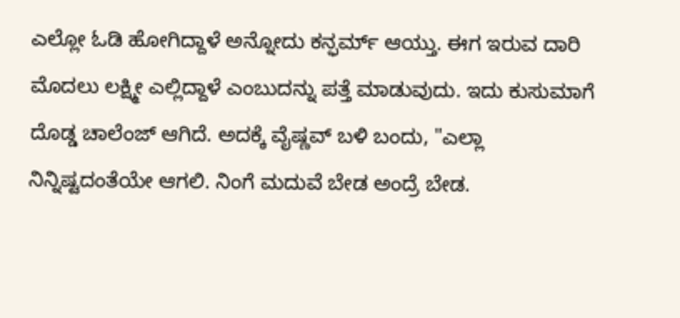ಎಲ್ಲೋ ಓಡಿ ಹೋಗಿದ್ದಾಳೆ ಅನ್ನೋದು ಕನ್ಫರ್ಮ್ ಆಯ್ತು. ಈಗ ಇರುವ ದಾರಿ ಮೊದಲು ಲಕ್ಷ್ಮೀ ಎಲ್ಲಿದ್ದಾಳೆ ಎಂಬುದನ್ನು ಪತ್ತೆ ಮಾಡುವುದು. ಇದು ಕುಸುಮಾಗೆ ದೊಡ್ಡ ಚಾಲೆಂಜ್ ಆಗಿದೆ. ಅದಕ್ಕೆ ವೈಷ್ಣವ್ ಬಳಿ ಬಂದು, "ಎಲ್ಲಾ ನಿನ್ನಿಷ್ಟದಂತೆಯೇ ಆಗಲಿ. ನಿಂಗೆ ಮದುವೆ ಬೇಡ ಅಂದ್ರೆ ಬೇಡ.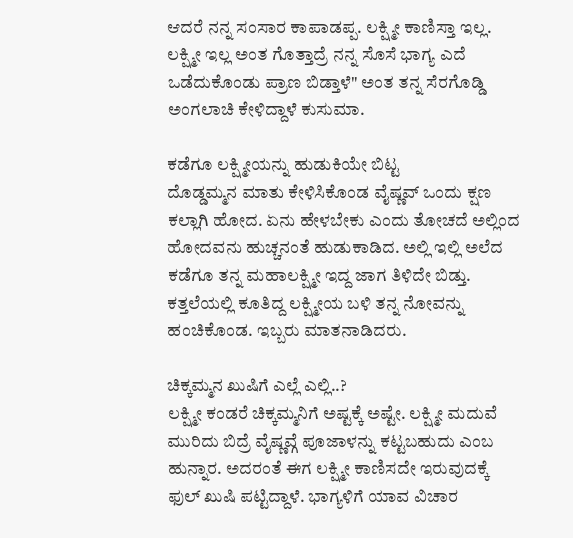ಆದರೆ ನನ್ನ ಸಂಸಾರ ಕಾಪಾಡಪ್ಪ. ಲಕ್ಷ್ಮೀ ಕಾಣಿಸ್ತಾ ಇಲ್ಲ. ಲಕ್ಷ್ಮೀ ಇಲ್ಲ ಅಂತ ಗೊತ್ತಾದ್ರೆ ನನ್ನ ಸೊಸೆ ಭಾಗ್ಯ ಎದೆ ಒಡೆದುಕೊಂಡು ಪ್ರಾಣ ಬಿಡ್ತಾಳೆ" ಅಂತ ತನ್ನ ಸೆರಗೊಡ್ಡಿ ಅಂಗಲಾಚಿ ಕೇಳಿದ್ದಾಳೆ ಕುಸುಮಾ.

ಕಡೆಗೂ ಲಕ್ಷ್ಮೀಯನ್ನು ಹುಡುಕಿಯೇ ಬಿಟ್ಟ
ದೊಡ್ಡಮ್ಮನ ಮಾತು ಕೇಳಿಸಿಕೊಂಡ ವೈಷ್ಣವ್ ಒಂದು ಕ್ಷಣ ಕಲ್ಲಾಗಿ ಹೋದ. ಏನು ಹೇಳಬೇಕು ಎಂದು ತೋಚದೆ ಅಲ್ಲಿಂದ ಹೋದವನು ಹುಚ್ಚನಂತೆ ಹುಡುಕಾಡಿದ. ಅಲ್ಲಿ ಇಲ್ಲಿ ಅಲೆದ ಕಡೆಗೂ ತನ್ನ ಮಹಾಲಕ್ಷ್ಮೀ ಇದ್ದ ಜಾಗ ತಿಳಿದೇ ಬಿಡ್ತು. ಕತ್ತಲೆಯಲ್ಲಿ ಕೂತಿದ್ದ ಲಕ್ಷ್ಮೀಯ ಬಳಿ ತನ್ನ ನೋವನ್ನು ಹಂಚಿಕೊಂಡ. ಇಬ್ಬರು ಮಾತನಾಡಿದರು.

ಚಿಕ್ಕಮ್ಮನ ಖುಷಿಗೆ ಎಲ್ಲೆ ಎಲ್ಲಿ..?
ಲಕ್ಷ್ಮೀ ಕಂಡರೆ ಚಿಕ್ಕಮ್ಮನಿಗೆ ಅಷ್ಟಕ್ಕೆ ಅಷ್ಟೇ. ಲಕ್ಷ್ಮೀ ಮದುವೆ ಮುರಿದು ಬಿದ್ರೆ ವೈಷ್ಣವ್ಗೆ ಪೂಜಾಳನ್ನು ಕಟ್ಟಬಹುದು ಎಂಬ ಹುನ್ನಾರ. ಅದರಂತೆ ಈಗ ಲಕ್ಷ್ಮೀ ಕಾಣಿಸದೇ ಇರುವುದಕ್ಕೆ ಫುಲ್ ಖುಷಿ ಪಟ್ಟಿದ್ದಾಳೆ. ಭಾಗ್ಯಳಿಗೆ ಯಾವ ವಿಚಾರ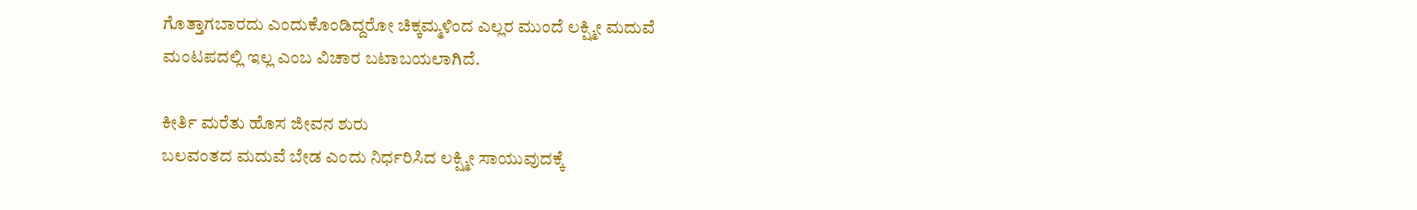ಗೊತ್ತಾಗಬಾರದು ಎಂದುಕೊಂಡಿದ್ದರೋ ಚಿಕ್ಕಮ್ಮಳಿಂದ ಎಲ್ಲರ ಮುಂದೆ ಲಕ್ಷ್ಮೀ ಮದುವೆ ಮಂಟಪದಲ್ಲಿ ಇಲ್ಲ ಎಂಬ ವಿಚಾರ ಬಟಾಬಯಲಾಗಿದೆ.

ಕೀರ್ತಿ ಮರೆತು ಹೊಸ ಜೀವನ ಶುರು
ಬಲವಂತದ ಮದುವೆ ಬೇಡ ಎಂದು ನಿರ್ಧರಿಸಿದ ಲಕ್ಷ್ಮೀ ಸಾಯುವುದಕ್ಕೆ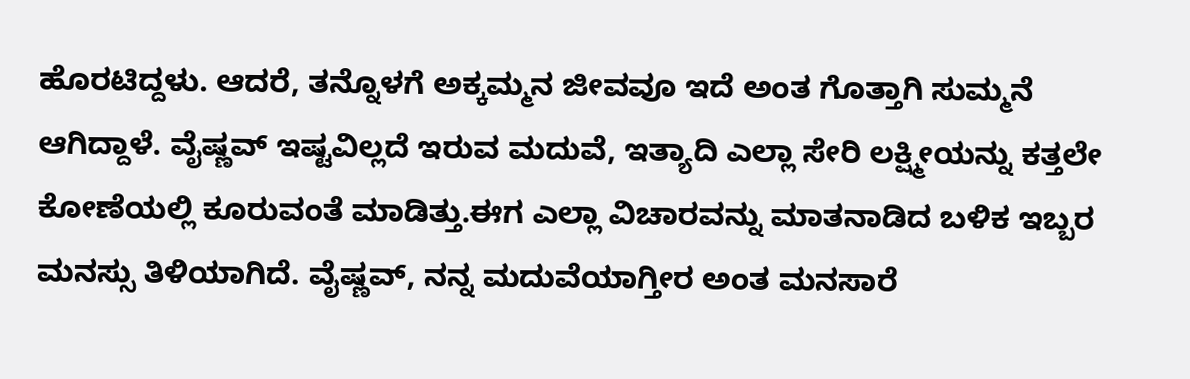ಹೊರಟಿದ್ದಳು. ಆದರೆ, ತನ್ನೊಳಗೆ ಅಕ್ಕಮ್ಮನ ಜೀವವೂ ಇದೆ ಅಂತ ಗೊತ್ತಾಗಿ ಸುಮ್ಮನೆ ಆಗಿದ್ದಾಳೆ. ವೈಷ್ಣವ್ ಇಷ್ಟವಿಲ್ಲದೆ ಇರುವ ಮದುವೆ, ಇತ್ಯಾದಿ ಎಲ್ಲಾ ಸೇರಿ ಲಕ್ಷ್ಮೀಯನ್ನು ಕತ್ತಲೇ ಕೋಣೆಯಲ್ಲಿ ಕೂರುವಂತೆ ಮಾಡಿತ್ತು.ಈಗ ಎಲ್ಲಾ ವಿಚಾರವನ್ನು ಮಾತನಾಡಿದ ಬಳಿಕ ಇಬ್ಬರ ಮನಸ್ಸು ತಿಳಿಯಾಗಿದೆ. ವೈಷ್ಣವ್, ನನ್ನ ಮದುವೆಯಾಗ್ತೀರ ಅಂತ ಮನಸಾರೆ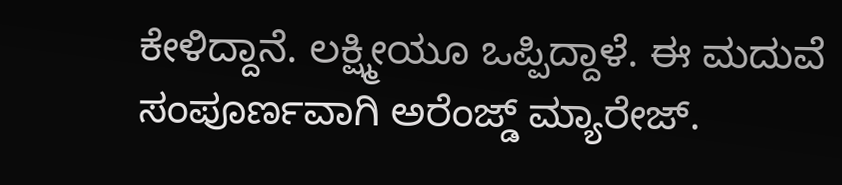ಕೇಳಿದ್ದಾನೆ. ಲಕ್ಷ್ಮೀಯೂ ಒಪ್ಪಿದ್ದಾಳೆ. ಈ ಮದುವೆ ಸಂಪೂರ್ಣವಾಗಿ ಅರೆಂಜ್ಡ್ ಮ್ಯಾರೇಜ್.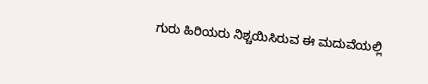ಗುರು ಹಿರಿಯರು ನಿಶ್ಚಯಿಸಿರುವ ಈ ಮದುವೆಯಲ್ಲಿ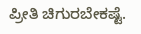ಪ್ರೀತಿ ಚಿಗುರಬೇಕಷ್ಟೆ.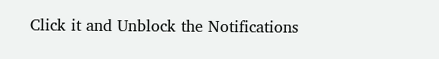Click it and Unblock the Notifications